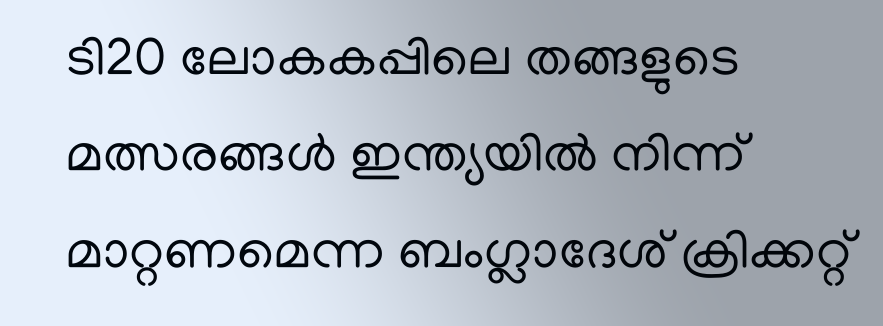ടി20 ലോകകപ്പിലെ തങ്ങളുടെ മത്സരങ്ങൾ ഇന്ത്യയിൽ നിന്ന് മാറ്റണമെന്ന ബംഗ്ലാദേശ് ക്രിക്കറ്റ്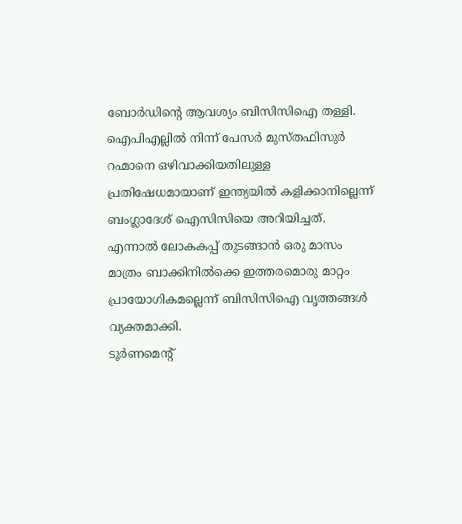ബോർഡിന്റെ ആവശ്യം ബിസിസിഐ തള്ളി. ഐപിഎല്ലിൽ നിന്ന് പേസർ മുസ്തഫിസുർ റഹ്മാനെ ഒഴിവാക്കിയതിലുള്ള പ്രതിഷേധമായാണ് ഇന്ത്യയിൽ കളിക്കാനില്ലെന്ന് ബംഗ്ലാദേശ് ഐസിസിയെ അറിയിച്ചത്. എന്നാൽ ലോകകപ്പ് തുടങ്ങാൻ ഒരു മാസം മാത്രം ബാക്കിനിൽക്കെ ഇത്തരമൊരു മാറ്റം പ്രായോഗികമല്ലെന്ന് ബിസിസിഐ വൃത്തങ്ങൾ വ്യക്തമാക്കി.
ടൂർണമെന്റ്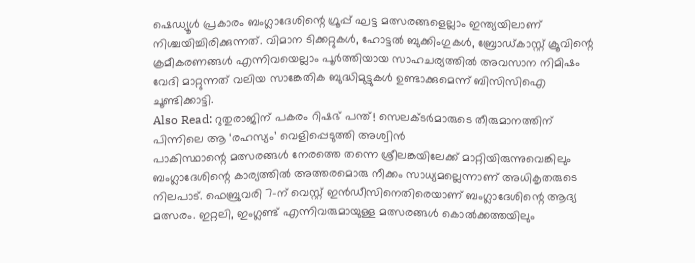ഷെഡ്യൂൾ പ്രകാരം ബംഗ്ലാദേശിന്റെ ഗ്രൂപ്പ് ഘട്ട മത്സരങ്ങളെല്ലാം ഇന്ത്യയിലാണ് നിശ്ചയിച്ചിരിക്കുന്നത്. വിമാന ടിക്കറ്റുകൾ, ഹോട്ടൽ ബുക്കിംഗുകൾ, ബ്രോഡ്കാസ്റ്റ് ക്രൂവിന്റെ ക്രമീകരണങ്ങൾ എന്നിവയെല്ലാം പൂർത്തിയായ സാഹചര്യത്തിൽ അവസാന നിമിഷം വേദി മാറ്റുന്നത് വലിയ സാങ്കേതിക ബുദ്ധിമുട്ടുകൾ ഉണ്ടാക്കുമെന്ന് ബിസിസിഐ ചൂണ്ടിക്കാട്ടി.
Also Read: റുതുരാജിന് പകരം റിഷഭ് പന്ത്! സെലക്ടർമാരുടെ തീരുമാനത്തിന് പിന്നിലെ ആ ‘രഹസ്യം’ വെളിപ്പെടുത്തി അശ്വിൻ
പാകിസ്ഥാന്റെ മത്സരങ്ങൾ നേരത്തെ തന്നെ ശ്രീലങ്കയിലേക്ക് മാറ്റിയിരുന്നുവെങ്കിലും ബംഗ്ലാദേശിന്റെ കാര്യത്തിൽ അത്തരമൊരു നീക്കം സാധ്യമല്ലെന്നാണ് അധികൃതരുടെ നിലപാട്. ഫെബ്രുവരി 7-ന് വെസ്റ്റ് ഇൻഡീസിനെതിരെയാണ് ബംഗ്ലാദേശിന്റെ ആദ്യ മത്സരം. ഇറ്റലി, ഇംഗ്ലണ്ട് എന്നിവരുമായുള്ള മത്സരങ്ങൾ കൊൽക്കത്തയിലും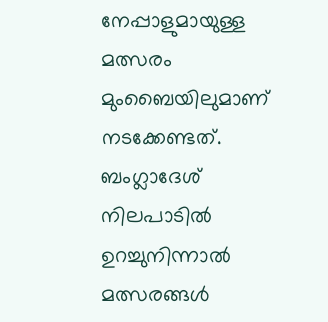നേപ്പാളുമായുള്ള മത്സരം മുംബൈയിലുമാണ് നടക്കേണ്ടത്. ബംഗ്ലാദേശ് നിലപാടിൽ ഉറച്ചുനിന്നാൽ മത്സരങ്ങൾ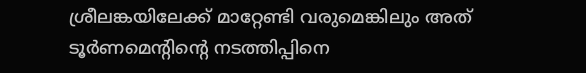ശ്രീലങ്കയിലേക്ക് മാറ്റേണ്ടി വരുമെങ്കിലും അത് ടൂർണമെന്റിന്റെ നടത്തിപ്പിനെ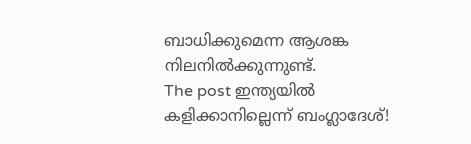ബാധിക്കുമെന്ന ആശങ്ക നിലനിൽക്കുന്നുണ്ട്.
The post ഇന്ത്യയിൽ കളിക്കാനില്ലെന്ന് ബംഗ്ലാദേശ്!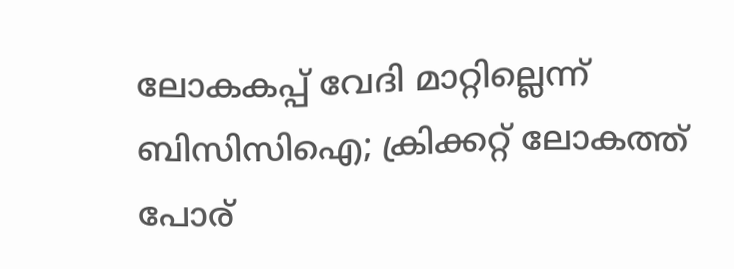ലോകകപ്പ് വേദി മാറ്റില്ലെന്ന് ബിസിസിഐ; ക്രിക്കറ്റ് ലോകത്ത് പോര്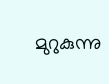മുറുകുന്നു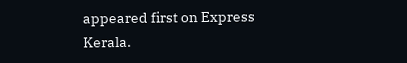appeared first on Express Kerala.